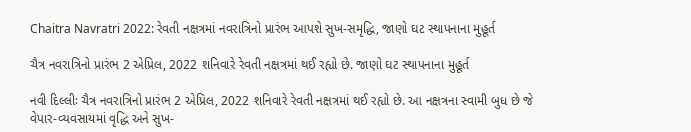Chaitra Navratri 2022: રેવતી નક્ષત્રમાં નવરાત્રિનો પ્રારંભ આપશે સુખ-સમૃદ્ધિ, જાણો ઘટ સ્થાપનાના મુહૂર્ત

ચૈત્ર નવરાત્રિનો પ્રારંભ 2 એપ્રિલ, 2022 શનિવારે રેવતી નક્ષત્રમાં થઈ રહ્યો છે. જાણો ઘટ સ્થાપનાના મુહૂર્ત

નવી દિલ્લીઃ ચૈત્ર નવરાત્રિનો પ્રારંભ 2 એપ્રિલ, 2022 શનિવારે રેવતી નક્ષત્રમાં થઈ રહ્યો છે. આ નક્ષત્રના સ્વામી બુધ છે જે વેપાર-વ્યવસાયમાં વૃદ્ધિ અને સુખ-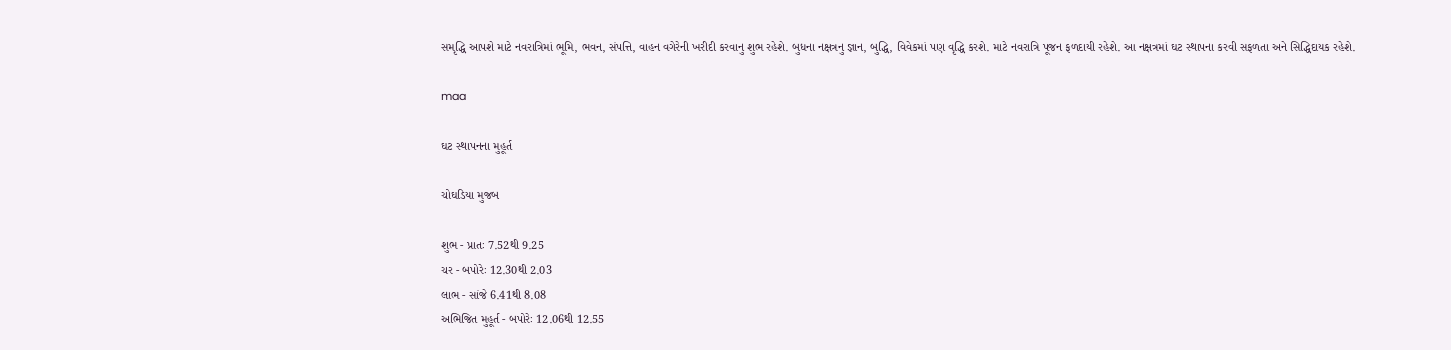સમૃદ્ધિ આપશે માટે નવરાત્રિમાં ભૂમિ, ભવન, સંપત્તિ, વાહન વગેરેની ખરીદી કરવાનુ શુભ રહેશે. બુધના નક્ષત્રનુ જ્ઞાન, બુદ્ધિ, વિવેકમાં પણ વૃદ્ધિ કરશે. માટે નવરાત્રિ પૂજન ફળદાયી રહેશે. આ નક્ષત્રમાં ઘટ સ્થાપના કરવી સફળતા અને સિદ્ધિદાયક રહેશે.

maa

ઘટ સ્થાપનના મુહૂર્ત

ચોઘડિયા મુજબ

શુભ - પ્રાતઃ 7.52થી 9.25
ચર - બપોરેઃ 12.30થી 2.03
લાભ - સાંજે 6.41થી 8.08
અભિજિત મુહૂર્ત - બપોરેઃ 12.06થી 12.55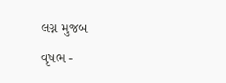લગ્ન મુજબ

વૃષભ -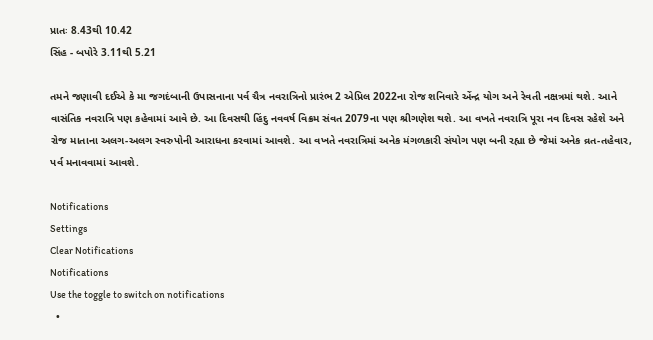પ્રાતઃ 8.43થી 10.42
સિંહ - બપોરે 3.11થી 5.21

તમને જણાવી દઈએ કે મા જગદંબાની ઉપાસનાના પર્વ ચૈત્ર નવરાત્રિનો પ્રારંભ 2 એપ્રિલ 2022ના રોજ શનિવારે એંન્દ્ર યોગ અને રેવતી નક્ષત્રમાં થશે. આને વાસંતિક નવરાત્રિ પણ કહેવામાં આવે છે. આ દિવસથી હિંદુ નવવર્ષ વિક્રમ સંવત 2079ના પણ શ્રીગણેશ થશે. આ વખતે નવરાત્રિ પૂરા નવ દિવસ રહેશે અને રોજ માતાના અલગ-અલગ સ્વરુપોની આરાધના કરવામાં આવશે. આ વખતે નવરાત્રિમાં અનેક મંગળકારી સંયોગ પણ બની રહ્યા છે જેમાં અનેક વ્રત-તહેવાર, પર્વ મનાવવામાં આવશે.

Notifications
Settings
Clear Notifications
Notifications
Use the toggle to switch on notifications
  •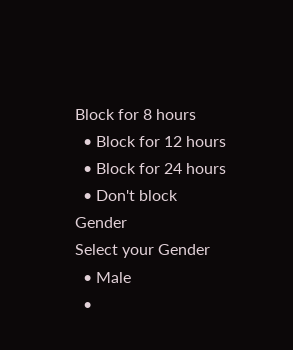Block for 8 hours
  • Block for 12 hours
  • Block for 24 hours
  • Don't block
Gender
Select your Gender
  • Male
  •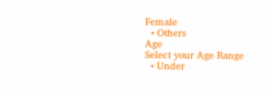Female
  • Others
Age
Select your Age Range
  • Under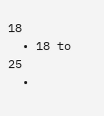18
  • 18 to 25
  •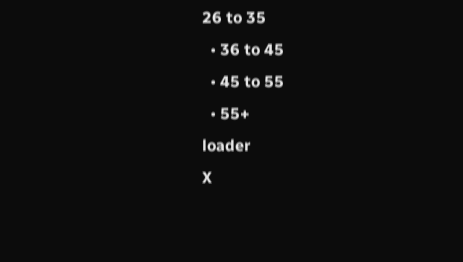26 to 35
  • 36 to 45
  • 45 to 55
  • 55+
loader
X